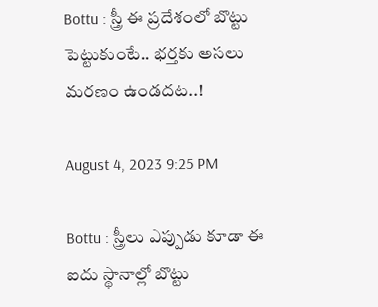Bottu : స్త్రీ ఈ ప్ర‌దేశంలో బొట్టు పెట్టుకుంటే.. భ‌ర్త‌కు అస‌లు మ‌ర‌ణం ఉండ‌ద‌ట‌..!

August 4, 2023 9:25 PM

Bottu : స్త్రీలు ఎప్పుడు కూడా ఈ ఐదు స్థానాల్లో బొట్టు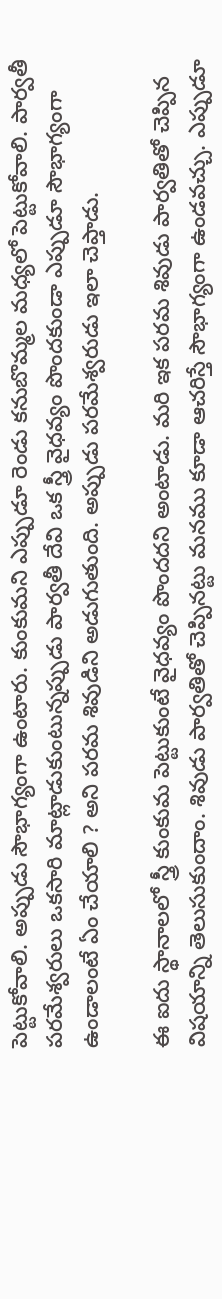పెట్టుకోవాలి. అప్పుడు సౌభాగ్యంగా ఉంటారు. కుంకుమని ఎప్పుడూ రెండు కనుబొమ్మల మధ్యలో పెట్టుకోవాలి. పార్వతీ పరమేశ్వరులు ఒకసారి మాట్లాడుకుంటున్నప్పుడు పార్వతీ దేవి ఒక స్త్రీ వైధవ్యం పొందకుండా ఎప్పుడూ సౌభాగ్యంగా ఉండాలంటే ఏం చేయాలి ? అని పరమ శివుడిని అడుగుతుంది. అప్పుడు పరమేశ్వరుడు ఇలా చెప్తాడు.

ఈ ఐదు స్థానాలలో స్త్రీ కుంకుమ పెట్టుకుంటే వైధవ్యం పొందదని అంటాడు. మరి ఇక పరమ శివుడు పార్వతితో చెప్పిన విషయాన్ని తెలుసుకుందాం. శివుడు పార్వతితో చెప్పినట్టు మనము కూడా ఆచరిస్తే సౌభాగ్యంగా ఉండవ‌చ్చు. ఎప్పుడూ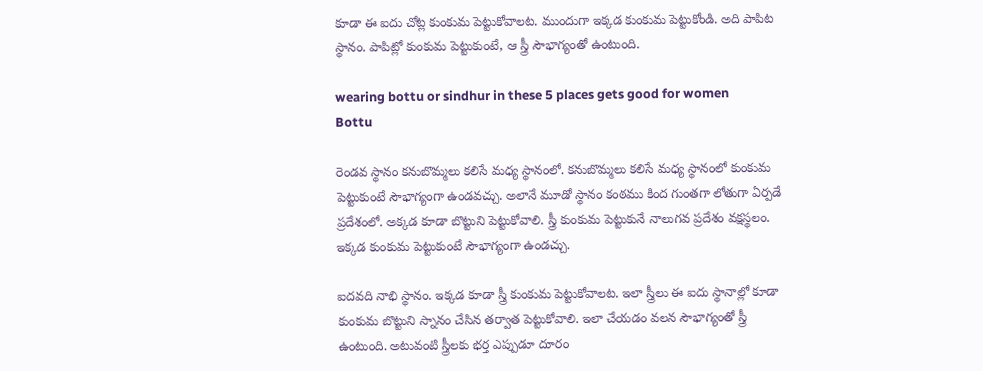కూడా ఈ ఐదు చోట్ల కుంకుమ పెట్టుకోవాలట. ముందుగా ఇక్కడ కుంకుమ పెట్టుకోండి. అది పాపిట స్థానం. పాపిట్లో కుంకుమ పెట్టుకుంటే, ఆ స్త్రీ సౌభాగ్యంతో ఉంటుంది.

wearing bottu or sindhur in these 5 places gets good for women
Bottu

రెండవ స్థానం కనుబొమ్మలు కలిసే మధ్య స్థానంలో. కనుబొమ్మలు కలిసే మధ్య స్థానంలో కుంకుమ పెట్టుకుంటే సౌభాగ్యంగా ఉండవ‌చ్చు. అలానే మూడో స్థానం కంఠము కింద గుంత‌గా లోతుగా ఏర్పడే ప్రదేశంలో. అక్కడ కూడా బొట్టుని పెట్టుకోవాలి. స్త్రీ కుంకుమ పెట్టుకునే నాలుగవ‌ ప్రదేశం వక్షస్థలం. ఇక్కడ కుంకుమ పెట్టుకుంటే సౌభాగ్యంగా ఉండచ్చు.

ఐదవది నాభి స్థానం. ఇక్కడ కూడా స్త్రీ కుంకుమ పెట్టుకోవాలట. ఇలా స్త్రీలు ఈ ఐదు స్థానాల్లో కూడా కుంకుమ బొట్టుని స్నానం చేసిన తర్వాత పెట్టుకోవాలి. ఇలా చేయడం వలన సౌభాగ్యంతో స్త్రీ ఉంటుంది. అటువంటి స్త్రీలకు భర్త ఎప్పుడూ దూరం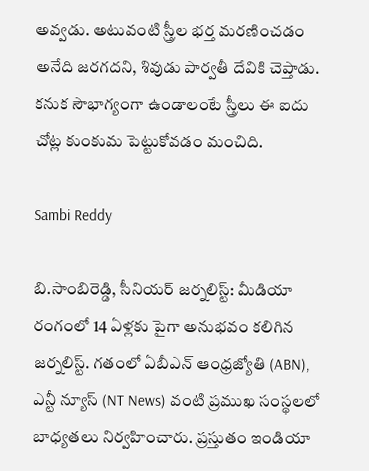అవ్వడు. అటువంటి స్త్రీల భర్త మరణించడం అనేది జరగదని, శివుడు పార్వతీ దేవికి చెప్తాడు. కనుక సౌభాగ్యంగా ఉండాలంటే స్త్రీలు ఈ ఐదు చోట్ల కుంకుమ పెట్టుకోవడం మంచిది.

Sambi Reddy

బి.సాంబిరెడ్డి, సీనియర్ జర్నలిస్ట్: మీడియా రంగంలో 14 ఏళ్లకు పైగా అనుభవం కలిగిన జర్నలిస్ట్. గతంలో ఏబీఎన్ ఆంధ్ర‌జ్యోతి (ABN), ఎన్టీ న్యూస్ (NT News) వంటి ప్రముఖ సంస్థలలో బాధ్యతలు నిర్వహించారు. ప్రస్తుతం ఇండియా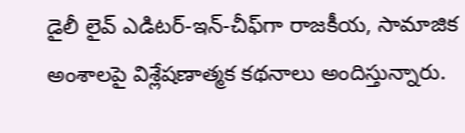డైలీ లైవ్ ఎడిటర్-ఇన్-చీఫ్‌గా రాజకీయ, సామాజిక అంశాలపై విశ్లేషణాత్మక కథనాలు అందిస్తున్నారు.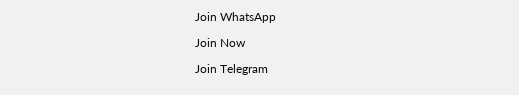Join WhatsApp

Join Now

Join Telegram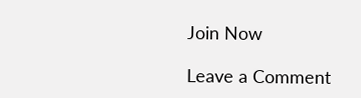Join Now

Leave a Comment